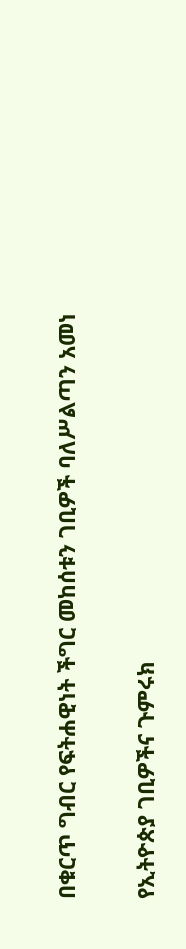በቁርጥ ግብር የፍትሐዊነት ችግር መከሰቱን ገቢዎች ባለሥልጣን አመነ

የኢትዮጵያ ገቢዎችና ጉምሩክ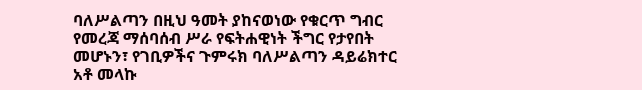ባለሥልጣን በዚህ ዓመት ያከናወነው የቁርጥ ግብር የመረጃ ማሰባሰብ ሥራ የፍትሐዊነት ችግር የታየበት መሆኑን፣ የገቢዎችና ጉምሩክ ባለሥልጣን ዳይሬክተር አቶ መላኩ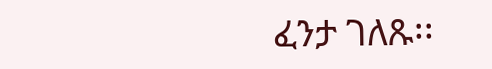ፈንታ ገለጹ፡፡